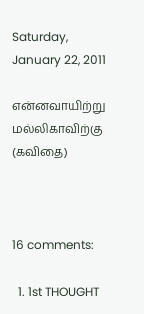Saturday, January 22, 2011

என்னவாயிற்று மல்லிகாவிற்கு (கவிதை)



16 comments:

  1. 1st THOUGHT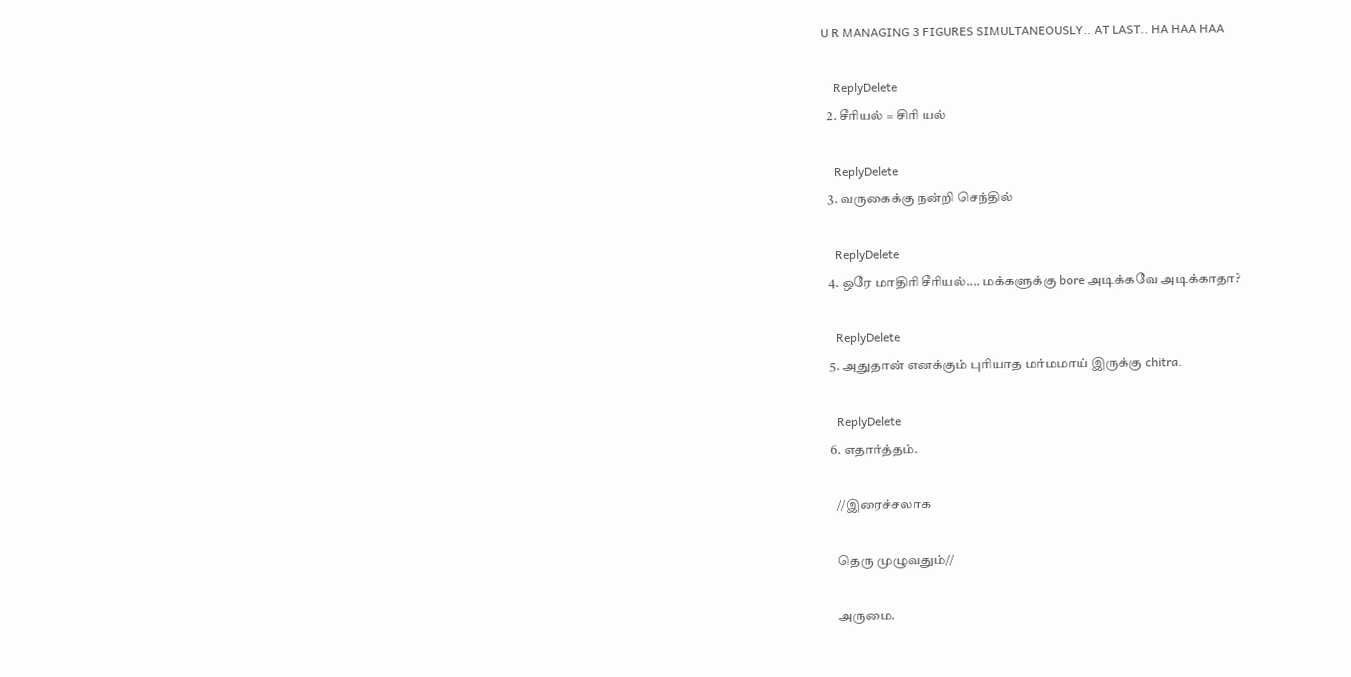U R MANAGING 3 FIGURES SIMULTANEOUSLY.. AT LAST.. HA HAA HAA

    ReplyDelete
  2. சீரியல் = சிரி யல்

    ReplyDelete
  3. வருகைக்கு நன்றி செந்தில்

    ReplyDelete
  4. ஒரே மாதிரி சீரியல்.... மக்களுக்கு bore அடிக்கவே அடிக்காதா?

    ReplyDelete
  5. அதுதான் எனக்கும் புரியாத மர்மமாய் இருக்கு chitra.

    ReplyDelete
  6. எதார்த்தம்.

    //இரைச்சலாக

    தெரு முழுவதும்//

    அருமை.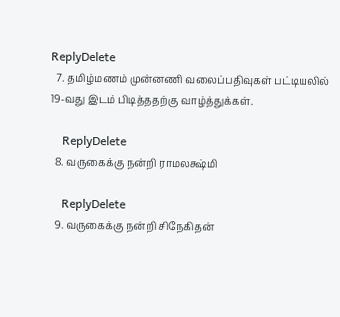ReplyDelete
  7. தமிழ்மணம் முன்னணி வலைப்பதிவுகள் பட்டியலில் 19-வது இடம் பிடித்ததற்கு வாழ்த்துக்கள்.

    ReplyDelete
  8. வருகைக்கு நன்றி ராமலக்ஷ்மி

    ReplyDelete
  9. வருகைக்கு நன்றி சிநேகிதன்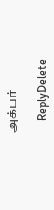அக்பர்

    ReplyDelete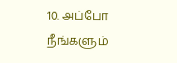10. அப்போ நீங்களும்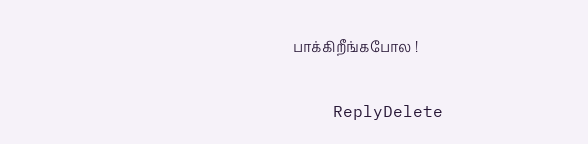பாக்கிறீங்கபோல !

    ReplyDelete